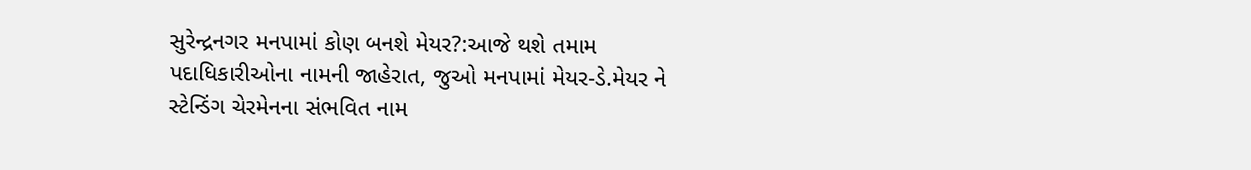સુરેન્દ્રનગર મનપામાં કોણ બનશે મેયર?:આજે થશે તમામ પદાધિકારીઓના નામની જાહેરાત, જુઓ મનપામાં મેયર-ડે.મેયર ને સ્ટેન્ડિંગ ચેરમેનના સંભવિત નામ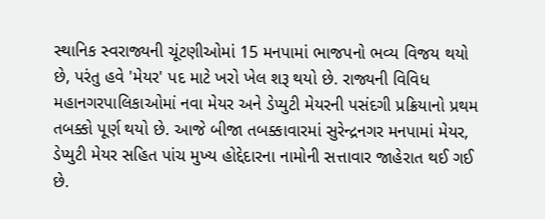સ્થાનિક સ્વરાજ્યની ચૂંટણીઓમાં 15 મનપામાં ભાજપનો ભવ્ય વિજય થયો છે, પરંતુ હવે 'મેયર' પદ માટે ખરો ખેલ શરૂ થયો છે. રાજ્યની વિવિધ મહાનગરપાલિકાઓમાં નવા મેયર અને ડેપ્યુટી મેયરની પસંદગી પ્રક્રિયાનો પ્રથમ તબક્કો પૂર્ણ થયો છે. આજે બીજા તબક્કાવારમાં સુરેન્દ્રનગર મનપામાં મેયર, ડેપ્યુટી મેયર સહિત પાંચ મુખ્ય હોદ્દેદારના નામોની સત્તાવાર જાહેરાત થઈ ગઈ છે.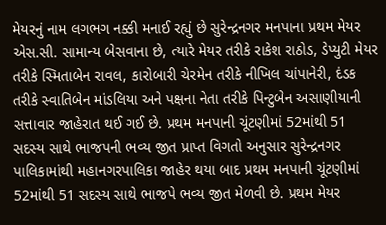મેયરનું નામ લગભગ નક્કી મનાઈ રહ્યું છે સુરેન્દ્રનગર મનપાના પ્રથમ મેયર એસ.સી. સામાન્ય બેસવાના છે, ત્યારે મેયર તરીકે રાકેશ રાઠોડ, ડેપ્યુટી મેયર તરીકે સ્મિતાબેન રાવલ, કારોબારી ચેરમેન તરીકે નીખિલ ચાંપાનેરી, દંડક તરીકે સ્વાતિબેન માંડલિયા અને પક્ષના નેતા તરીકે પિન્ટુબેન અસાણીયાની સત્તાવાર જાહેરાત થઈ ગઈ છે. પ્રથમ મનપાની ચૂંટણીમાં 52માંથી 51 સદસ્ય સાથે ભાજપની ભવ્ય જીત પ્રાપ્ત વિગતો અનુસાર સુરેન્દ્રનગર પાલિકામાંથી મહાનગરપાલિકા જાહેર થયા બાદ પ્રથમ મનપાની ચૂંટણીમાં 52માંથી 51 સદસ્ય સાથે ભાજપે ભવ્ય જીત મેળવી છે. પ્રથમ મેયર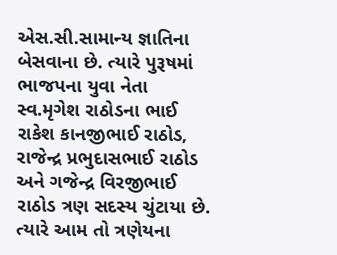એસ.સી.સામાન્ય જ્ઞાતિના બેસવાના છે. ત્યારે પુરૂષમાં ભાજપના યુવા નેતા સ્વ.મૃગેશ રાઠોડના ભાઈ રાકેશ કાનજીભાઈ રાઠોડ, રાજેન્દ્ર પ્રભુદાસભાઈ રાઠોડ અને ગજેન્દ્ર વિરજીભાઈ રાઠોડ ત્રણ સદસ્ય ચુંટાયા છે. ત્યારે આમ તો ત્રણેયના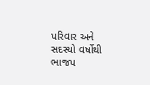પરિવાર અને સદસ્યો વર્ષોથી ભાજપ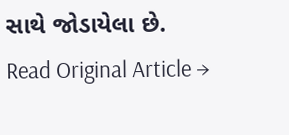સાથે જોડાયેલા છે.
Read Original Article →